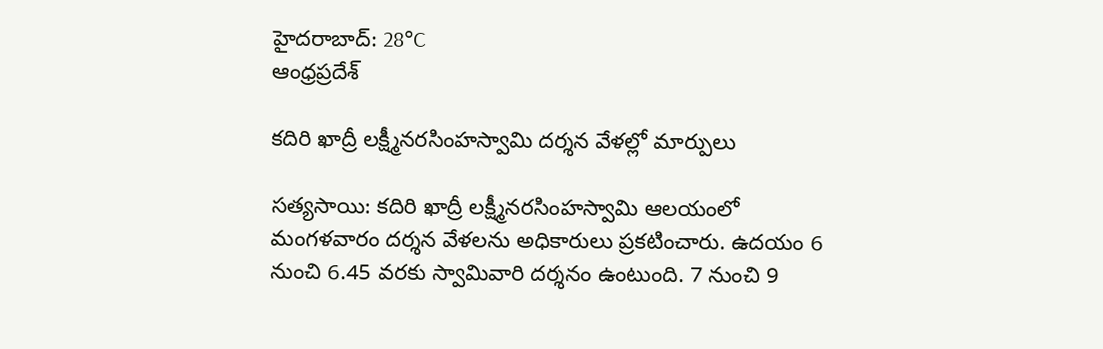హైదరాబాద్: 28°C
ఆంధ్రప్రదేశ్

కదిరి ఖాద్రీ లక్ష్మీనరసింహస్వామి దర్శన వేళల్లో మార్పులు

సత్యసాయి: కదిరి ఖాద్రీ లక్ష్మీనరసింహస్వామి ఆలయంలో మంగళవారం దర్శన వేళలను అధికారులు ప్రకటించారు. ఉదయం 6 నుంచి 6.45 వరకు స్వామివారి దర్శనం ఉంటుంది. 7 నుంచి 9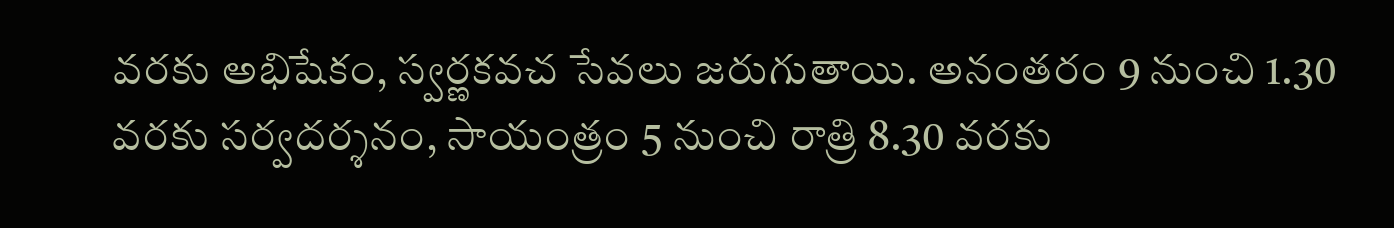వరకు అభిషేకం, స్వర్ణకవచ సేవలు జరుగుతాయి. అనంతరం 9 నుంచి 1.30 వరకు సర్వదర్శనం, సాయంత్రం 5 నుంచి రాత్రి 8.30 వరకు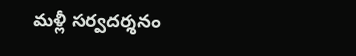మళ్లీ సర్వదర్శనం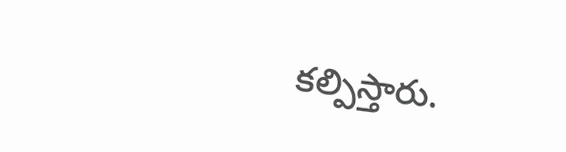కల్పిస్తారు.